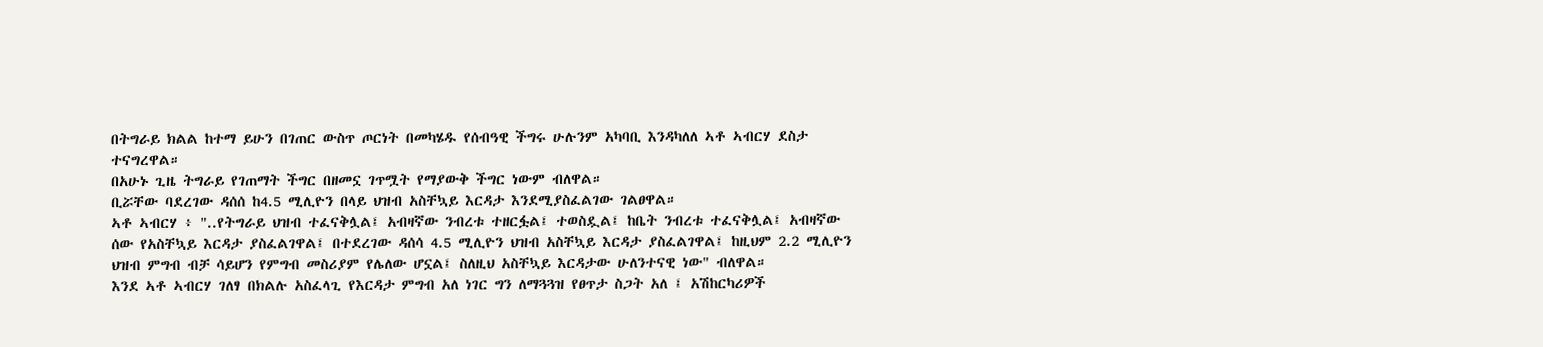በትግራይ ክልል ከተማ ይሁን በገጠር ውስጥ ጦርነት በመካሄዱ የሰብዓዊ ችግሩ ሁሉንም አካባቢ እንዳካለለ ኣቶ ኣብርሃ ደስታ ተናግረዋል።
በአሁኑ ጊዜ ትግራይ የገጠማት ችግር በዘመኗ ገጥሟት የማያውቅ ችግር ነውም ብለዋል።
ቢሯቸው ባደረገው ዳሰሰ ከ4.5 ሚሊዮን በላይ ህዝብ አስቸኳይ እርዳታ እንደሚያስፈልገው ገልፀዋል።
ኣቶ ኣብርሃ ፥ "..የትግራይ ህዝብ ተፈናቅሏል፤ አብዛኛው ንብረቱ ተዘርፏል፤ ተወስዷል፤ ከቤት ንብረቱ ተፈናቅሏል፤ አብዛኛው ሰው የአስቸኳይ እርዳታ ያስፈልገዋል፤ በተደረገው ዳሰሳ 4.5 ሚሊዮን ህዝብ አስቸኳይ እርዳታ ያስፈልገዋል፤ ከዚህም 2.2 ሚሊዮን ህዝብ ምግብ ብቻ ሳይሆን የምግብ መስሪያም የሌለው ሆኗል፤ ስለዚህ አስቸኳይ እርዳታው ሁለንተናዊ ነው" ብለዋል።
እንደ ኣቶ ኣብርሃ ገለፃ በክልሉ አስፈላጊ የእርዳታ ምግብ አለ ነገር ግን ለማጓጓዝ የፀጥታ ስጋት አለ ፤ አሽከርካሪዎች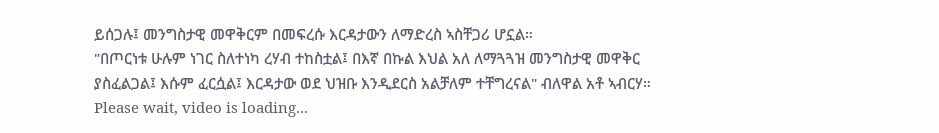ይሰጋሉ፤ መንግስታዊ መዋቅርም በመፍረሱ እርዳታውን ለማድረስ ኣስቸጋሪ ሆኗል።
"በጦርነቱ ሁሉም ነገር ስለተነካ ረሃብ ተከስቷል፤ በእኛ በኩል እህል አለ ለማጓጓዝ መንግስታዊ መዋቅር ያስፈልጋል፤ እሱም ፈርሷል፤ እርዳታው ወደ ህዝቡ እንዲደርስ አልቻለም ተቸግረናል" ብለዋል አቶ ኣብርሃ።
Please wait, video is loading...